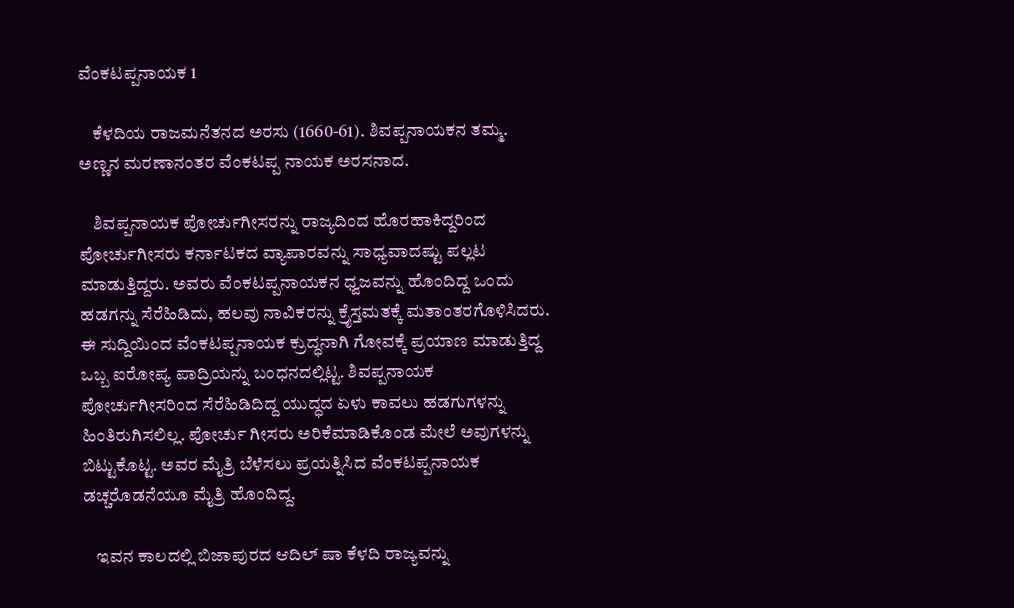ವೆಂಕಟಪ್ಪನಾಯಕ 1

    ಕೆಳದಿಯ ರಾಜಮನೆತನದ ಅರಸು (1660-61). ಶಿವಪ್ಪನಾಯಕನ ತಮ್ಮ. ಅಣ್ಣನ ಮರಣಾನಂತರ ವೆಂಕಟಪ್ಪ ನಾಯಕ ಅರಸನಾದ.

    ಶಿವಪ್ಪನಾಯಕ ಪೋರ್ಚುಗೀಸರನ್ನು ರಾಜ್ಯದಿಂದ ಹೊರಹಾಕಿದ್ದರಿಂದ ಪೋರ್ಚುಗೀಸರು ಕರ್ನಾಟಕದ ವ್ಯಾಪಾರವನ್ನು ಸಾಧ್ಯವಾದಷ್ಟು ಪಲ್ಲಟ ಮಾಡುತ್ತಿದ್ದರು. ಅವರು ವೆಂಕಟಪ್ಪನಾಯಕನ ಧ್ವಜವನ್ನು ಹೊಂದಿದ್ದ ಒಂದು ಹಡಗನ್ನು ಸೆರೆಹಿಡಿದು, ಹಲವು ನಾವಿಕರನ್ನು ಕ್ರೈಸ್ತಮತಕ್ಕೆ ಮತಾಂತರಗೊಳಿಸಿದರು. ಈ ಸುದ್ದಿಯಿಂದ ವೆಂಕಟಪ್ಪನಾಯಕ ಕ್ರುದ್ಧನಾಗಿ ಗೋವಕ್ಕೆ ಪ್ರಯಾಣ ಮಾಡುತ್ತಿದ್ದ ಒಬ್ಬ ಐರೋಪ್ಯ ಪಾದ್ರಿಯನ್ನು ಬಂಧನದಲ್ಲಿಟ್ಟ. ಶಿವಪ್ಪನಾಯಕ ಪೋರ್ಚುಗೀಸರಿಂದ ಸೆರೆಹಿಡಿದಿದ್ದ ಯುದ್ಧದ ಏಳು ಕಾವಲು ಹಡಗುಗಳನ್ನು ಹಿಂತಿರುಗಿಸಲಿಲ್ಲ. ಪೋರ್ಚು ಗೀಸರು ಅರಿಕೆಮಾಡಿಕೊಂಡ ಮೇಲೆ ಅವುಗಳನ್ನು ಬಿಟ್ಟುಕೊಟ್ಟ. ಅವರ ಮೈತ್ರಿ ಬೆಳೆಸಲು ಪ್ರಯತ್ನಿಸಿದ ವೆಂಕಟಪ್ಪನಾಯಕ ಡಚ್ಚರೊಡನೆಯೂ ಮೈತ್ರಿ ಹೊಂದಿದ್ದ.

    ಇವನ ಕಾಲದಲ್ಲಿ ಬಿಜಾಪುರದ ಆದಿಲ್ ಷಾ ಕೆಳದಿ ರಾಜ್ಯವನ್ನು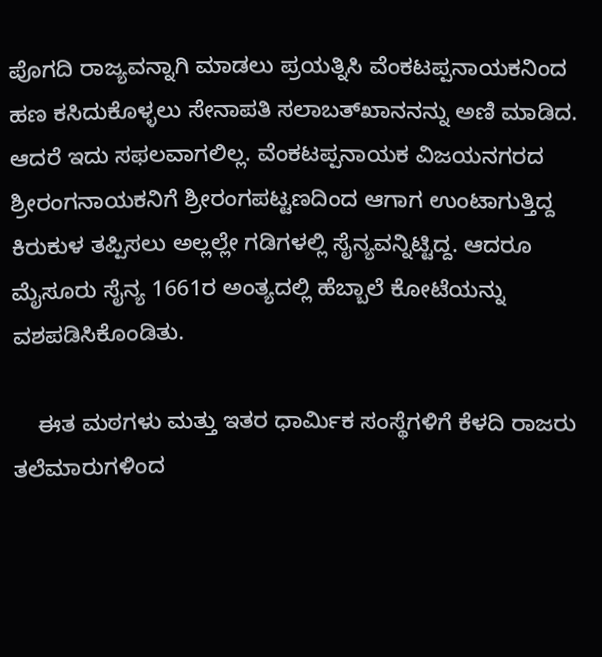ಪೊಗದಿ ರಾಜ್ಯವನ್ನಾಗಿ ಮಾಡಲು ಪ್ರಯತ್ನಿಸಿ ವೆಂಕಟಪ್ಪನಾಯಕನಿಂದ ಹಣ ಕಸಿದುಕೊಳ್ಳಲು ಸೇನಾಪತಿ ಸಲಾಬತ್‍ಖಾನನನ್ನು ಅಣಿ ಮಾಡಿದ. ಆದರೆ ಇದು ಸಫಲವಾಗಲಿಲ್ಲ. ವೆಂಕಟಪ್ಪನಾಯಕ ವಿಜಯನಗರದ ಶ್ರೀರಂಗನಾಯಕನಿಗೆ ಶ್ರೀರಂಗಪಟ್ಟಣದಿಂದ ಆಗಾಗ ಉಂಟಾಗುತ್ತಿದ್ದ ಕಿರುಕುಳ ತಪ್ಪಿಸಲು ಅಲ್ಲಲ್ಲೇ ಗಡಿಗಳಲ್ಲಿ ಸೈನ್ಯವನ್ನಿಟ್ಟಿದ್ದ. ಆದರೂ ಮೈಸೂರು ಸೈನ್ಯ 1661ರ ಅಂತ್ಯದಲ್ಲಿ ಹೆಬ್ಬಾಲೆ ಕೋಟೆಯನ್ನು ವಶಪಡಿಸಿಕೊಂಡಿತು.

    ಈತ ಮಠಗಳು ಮತ್ತು ಇತರ ಧಾರ್ಮಿಕ ಸಂಸ್ಥೆಗಳಿಗೆ ಕೆಳದಿ ರಾಜರು ತಲೆಮಾರುಗಳಿಂದ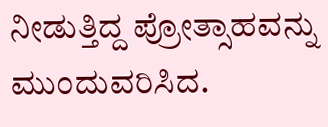ನೀಡುತ್ತಿದ್ದ ಪ್ರೋತ್ಸಾಹವನ್ನು ಮುಂದುವರಿಸಿದ.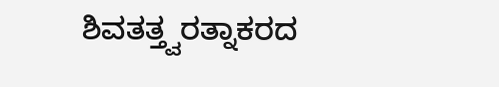ಶಿವತತ್ತ್ವರತ್ನಾಕರದ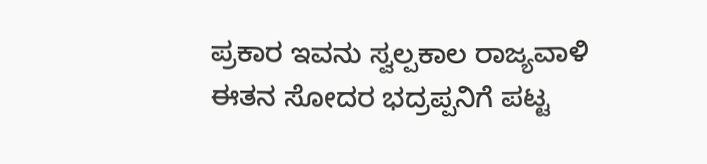ಪ್ರಕಾರ ಇವನು ಸ್ವಲ್ಪಕಾಲ ರಾಜ್ಯವಾಳಿ ಈತನ ಸೋದರ ಭದ್ರಪ್ಪನಿಗೆ ಪಟ್ಟ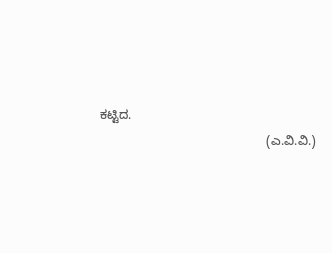ಕಟ್ಟಿದ.
                                                (ಎ.ವಿ.ವಿ.)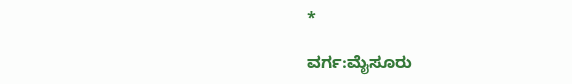*

ವರ್ಗ:ಮೈಸೂರು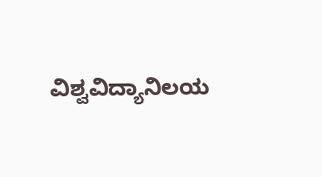ವಿಶ್ವವಿದ್ಯಾನಿಲಯ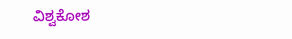ವಿಶ್ವಕೋಶ